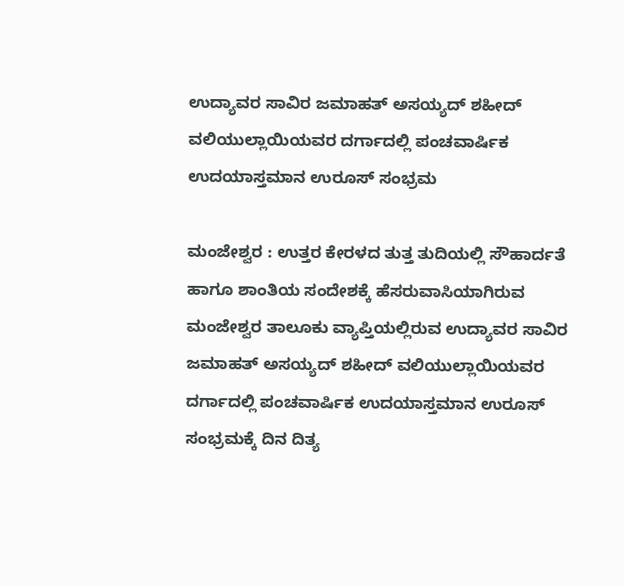ಉದ್ಯಾವರ ಸಾವಿರ ಜಮಾಹತ್ ಅಸಯ್ಯದ್ ಶಹೀದ್ ವಲಿಯುಲ್ಲಾಯಿಯವರ ದರ್ಗಾದಲ್ಲಿ ಪಂಚವಾರ್ಷಿಕ ಉದಯಾಸ್ತಮಾನ ಉರೂಸ್ ಸಂಭ್ರಮ

ಮಂಜೇಶ್ವರ : ಉತ್ತರ ಕೇರಳದ ತುತ್ತ ತುದಿಯಲ್ಲಿ ಸೌಹಾರ್ದತೆ ಹಾಗೂ ಶಾಂತಿಯ ಸಂದೇಶಕ್ಕೆ ಹೆಸರುವಾಸಿಯಾಗಿರುವ ಮಂಜೇಶ್ವರ ತಾಲೂಕು ವ್ಯಾಪ್ತಿಯಲ್ಲಿರುವ ಉದ್ಯಾವರ ಸಾವಿರ ಜಮಾಹತ್ ಅಸಯ್ಯದ್ ಶಹೀದ್ ವಲಿಯುಲ್ಲಾಯಿಯವರ ದರ್ಗಾದಲ್ಲಿ ಪಂಚವಾರ್ಷಿಕ ಉದಯಾಸ್ತಮಾನ ಉರೂಸ್ ಸಂಭ್ರಮಕ್ಕೆ ದಿನ ದಿತ್ಯ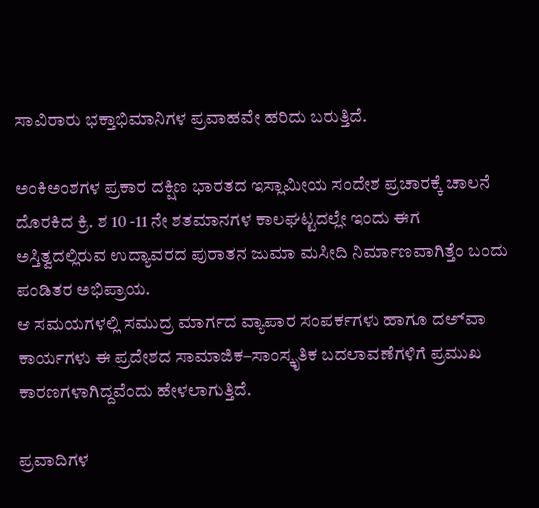ಸಾವಿರಾರು ಭಕ್ತಾಭಿಮಾನಿಗಳ ಪ್ರವಾಹವೇ ಹರಿದು ಬರುತ್ತಿದೆ.

ಅಂಕಿಅಂಶಗಳ ಪ್ರಕಾರ ದಕ್ಷಿಣ ಭಾರತದ ಇಸ್ಲಾಮೀಯ ಸಂದೇಶ ಪ್ರಚಾರಕ್ಕೆ ಚಾಲನೆ ದೊರಕಿದ ಕ್ರಿ. ಶ 10 -11 ನೇ ಶತಮಾನಗಳ ಕಾಲಘಟ್ಟದಲ್ಲೇ ಇಂದು ಈಗ ಅಸ್ತಿತ್ವದಲ್ಲಿರುವ ಉದ್ಯಾವರದ ಪುರಾತನ ಜುಮಾ ಮಸೀದಿ ನಿರ್ಮಾಣವಾಗಿತ್ತೆಂ ಬಂದು ಪಂಡಿತರ ಅಭಿಪ್ರಾಯ.
ಆ ಸಮಯಗಳಲ್ಲಿ ಸಮುದ್ರ ಮಾರ್ಗದ ವ್ಯಾಪಾರ ಸಂಪರ್ಕಗಳು ಹಾಗೂ ದಅ್‌ವಾ ಕಾರ್ಯಗಳು ಈ ಪ್ರದೇಶದ ಸಾಮಾಜಿಕ–ಸಾಂಸ್ಕೃತಿಕ ಬದಲಾವಣೆಗಳಿಗೆ ಪ್ರಮುಖ ಕಾರಣಗಳಾಗಿದ್ದವೆಂದು ಹೇಳಲಾಗುತ್ತಿದೆ.

ಪ್ರವಾದಿಗಳ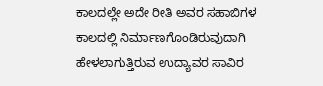ಕಾಲದಲ್ಲೇ ಅದೇ ರೀತಿ ಅವರ ಸಹಾಬಿಗಳ ಕಾಲದಲ್ಲಿ ನಿರ್ಮಾಣಗೊಂಡಿರುವುದಾಗಿ ಹೇಳಲಾಗುತ್ತಿರುವ ಉದ್ಯಾವರ ಸಾವಿರ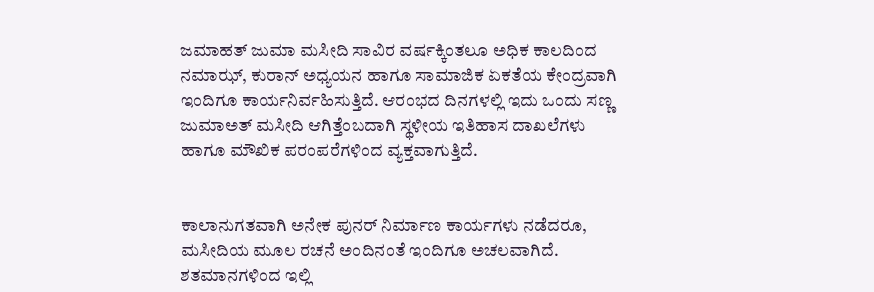ಜಮಾಹತ್ ಜುಮಾ ಮಸೀದಿ ಸಾವಿರ ವರ್ಷಕ್ಕಿಂತಲೂ ಅಧಿಕ ಕಾಲದಿಂದ ನಮಾಝ್, ಕುರಾನ್ ಅಧ್ಯಯನ ಹಾಗೂ ಸಾಮಾಜಿಕ ಏಕತೆಯ ಕೇಂದ್ರವಾಗಿ ಇಂದಿಗೂ ಕಾರ್ಯನಿರ್ವಹಿಸುತ್ತಿದೆ. ಆರಂಭದ ದಿನಗಳಲ್ಲಿ ಇದು ಒಂದು ಸಣ್ಣ ಜುಮಾಅತ್ ಮಸೀದಿ ಆಗಿತ್ತೆಂಬದಾಗಿ ಸ್ಥಳೀಯ ಇತಿಹಾಸ ದಾಖಲೆಗಳು ಹಾಗೂ ಮೌಖಿಕ ಪರಂಪರೆಗಳಿಂದ ವ್ಯಕ್ತವಾಗುತ್ತಿದೆ.


ಕಾಲಾನುಗತವಾಗಿ ಅನೇಕ ಪುನರ್ ನಿರ್ಮಾಣ ಕಾರ್ಯಗಳು ನಡೆದರೂ, ಮಸೀದಿಯ ಮೂಲ ರಚನೆ ಅಂದಿನಂತೆ ಇಂದಿಗೂ ಅಚಲವಾಗಿದೆ. ಶತಮಾನಗಳಿಂದ ಇಲ್ಲಿ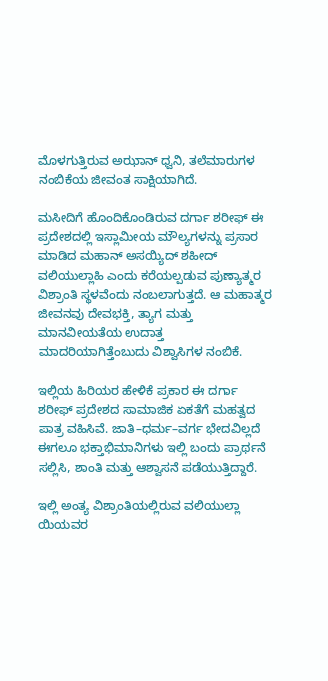ಮೊಳಗುತ್ತಿರುವ ಅಝಾನ್ ಧ್ವನಿ, ತಲೆಮಾರುಗಳ ನಂಬಿಕೆಯ ಜೀವಂತ ಸಾಕ್ಷಿಯಾಗಿದೆ.

ಮಸೀದಿಗೆ ಹೊಂದಿಕೊಂಡಿರುವ ದರ್ಗಾ ಶರೀಫ್ ಈ ಪ್ರದೇಶದಲ್ಲಿ ಇಸ್ಲಾಮೀಯ ಮೌಲ್ಯಗಳನ್ನು ಪ್ರಸಾರ ಮಾಡಿದ ಮಹಾನ್ ಅಸಯ್ಯಿದ್ ಶಹೀದ್ ವಲಿಯುಲ್ಲಾಹಿ ಎಂದು ಕರೆಯಲ್ಪಡುವ ಪುಣ್ಯಾತ್ಮರ ವಿಶ್ರಾಂತಿ ಸ್ಥಳವೆಂದು ನಂಬಲಾಗುತ್ತದೆ. ಆ ಮಹಾತ್ಮರ ಜೀವನವು ದೇವಭಕ್ತಿ, ತ್ಯಾಗ ಮತ್ತು ಮಾನವೀಯತೆಯ ಉದಾತ್ತ ಮಾದರಿಯಾಗಿತ್ತೆಂಬುದು ವಿಶ್ವಾಸಿಗಳ ನಂಬಿಕೆ.

ಇಲ್ಲಿಯ ಹಿರಿಯರ ಹೇಳಿಕೆ ಪ್ರಕಾರ ಈ ದರ್ಗಾ ಶರೀಫ್ ಪ್ರದೇಶದ ಸಾಮಾಜಿಕ ಏಕತೆಗೆ ಮಹತ್ವದ ಪಾತ್ರ ವಹಿಸಿವೆ. ಜಾತಿ–ಧರ್ಮ–ವರ್ಗ ಭೇದವಿಲ್ಲದೆ ಈಗಲೂ ಭಕ್ತಾಭಿಮಾನಿಗಳು ಇಲ್ಲಿ ಬಂದು ಪ್ರಾರ್ಥನೆ ಸಲ್ಲಿಸಿ, ಶಾಂತಿ ಮತ್ತು ಆಶ್ವಾಸನೆ ಪಡೆಯುತ್ತಿದ್ದಾರೆ.

ಇಲ್ಲಿ ಅಂತ್ಯ ವಿಶ್ರಾಂತಿಯಲ್ಲಿರುವ ವಲಿಯುಲ್ಲಾ ಯಿಯವರ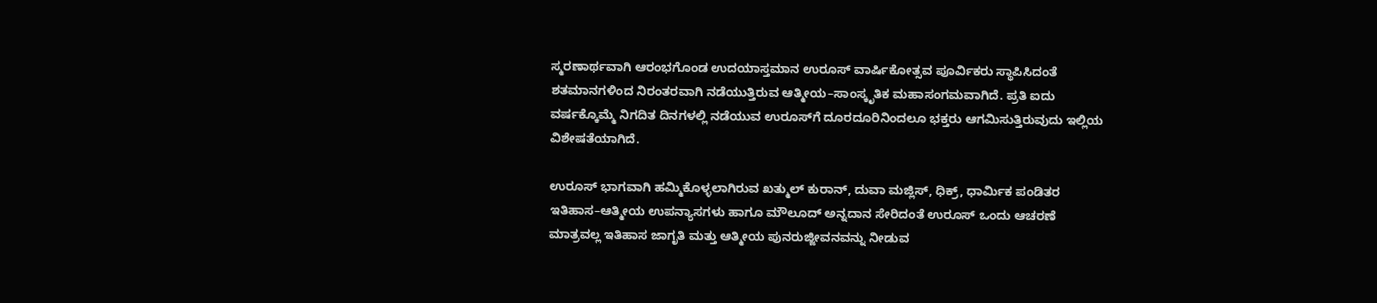ಸ್ಮರಣಾರ್ಥವಾಗಿ ಆರಂಭಗೊಂಡ ಉದಯಾಸ್ತಮಾನ ಉರೂಸ್ ವಾರ್ಷಿಕೋತ್ಸವ ಪೂರ್ವಿಕರು ಸ್ಥಾಪಿಸಿದಂತೆ ಶತಮಾನಗಳಿಂದ ನಿರಂತರವಾಗಿ ನಡೆಯುತ್ತಿರುವ ಆತ್ಮೀಯ–ಸಾಂಸ್ಕೃತಿಕ ಮಹಾಸಂಗಮವಾಗಿದೆ. ಪ್ರತಿ ಐದು ವರ್ಷಕ್ಕೊಮ್ಮೆ ನಿಗದಿತ ದಿನಗಳಲ್ಲಿ ನಡೆಯುವ ಉರೂಸ್‌ಗೆ ದೂರದೂರಿನಿಂದಲೂ ಭಕ್ತರು ಆಗಮಿಸುತ್ತಿರುವುದು ಇಲ್ಲಿಯ ವಿಶೇಷತೆಯಾಗಿದೆ.

ಉರೂಸ್ ಭಾಗವಾಗಿ ಹಮ್ಮಿಕೊಳ್ಳಲಾಗಿರುವ ಖತ್ಮುಲ್ ಕುರಾನ್, ದುವಾ ಮಜ್ಲಿಸ್, ಧಿಕ್ರ್, ಧಾರ್ಮಿಕ ಪಂಡಿತರ ಇತಿಹಾಸ–ಆತ್ಮೀಯ ಉಪನ್ಯಾಸಗಳು ಹಾಗೂ ಮೌಲೂದ್ ಅನ್ನದಾನ ಸೇರಿದಂತೆ ಉರೂಸ್ ಒಂದು ಆಚರಣೆ ಮಾತ್ರವಲ್ಲ ಇತಿಹಾಸ ಜಾಗೃತಿ ಮತ್ತು ಆತ್ಮೀಯ ಪುನರುಜ್ಜೀವನವನ್ನು ನೀಡುವ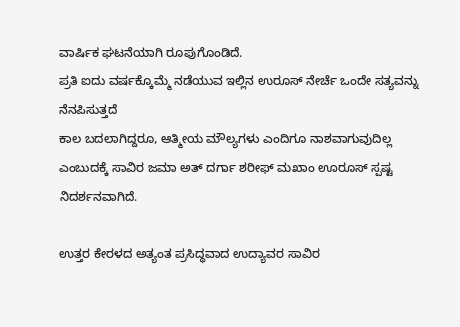ವಾರ್ಷಿಕ ಘಟನೆಯಾಗಿ ರೂಪುಗೊಂಡಿದೆ.
ಪ್ರತಿ ಐದು ವರ್ಷಕ್ಕೊಮ್ಮೆ ನಡೆಯುವ ಇಲ್ಲಿನ ಉರೂಸ್ ನೇರ್ಚೆ ಒಂದೇ ಸತ್ಯವನ್ನು ನೆನಪಿಸುತ್ತದೆ
ಕಾಲ ಬದಲಾಗಿದ್ದರೂ, ಆತ್ಮೀಯ ಮೌಲ್ಯಗಳು ಎಂದಿಗೂ ನಾಶವಾಗುವುದಿಲ್ಲ ಎಂಬುದಕ್ಕೆ ಸಾವಿರ ಜಮಾ ಅತ್ ದರ್ಗಾ ಶರೀಫ್ ಮಖಾಂ ಊರೂಸ್ ಸ್ಪಷ್ಟ ನಿದರ್ಶನವಾಗಿದೆ.

ಉತ್ತರ ಕೇರಳದ ಅತ್ಯಂತ ಪ್ರಸಿದ್ಧವಾದ ಉದ್ಯಾವರ ಸಾವಿರ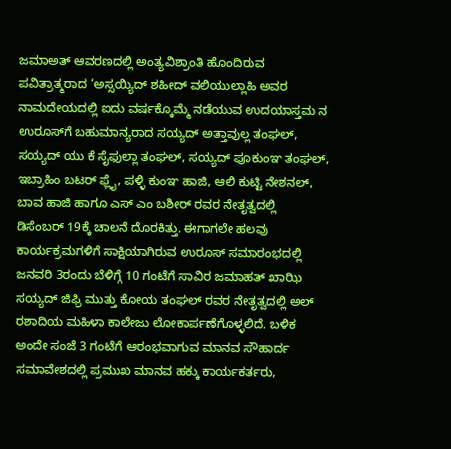ಜಮಾಅತ್ ಆವರಣದಲ್ಲಿ ಅಂತ್ಯವಿಶ್ರಾಂತಿ ಹೊಂದಿರುವ ಪವಿತ್ರಾತ್ಮರಾದ ‘ಅಸ್ಸಯ್ಯಿದ್ ಶಹೀದ್ ವಲಿಯುಲ್ಲಾಹಿ ಅವರ ನಾಮದೇಯದಲ್ಲಿ ಐದು ವರ್ಷಕ್ಕೊಮ್ಮೆ ನಡೆಯುವ ಉದಯಾಸ್ತಮ ನ ಉರೂಸ್‌ಗೆ ಬಹುಮಾನ್ಯರಾದ ಸಯ್ಯದ್ ಅತ್ತಾವುಲ್ಲ ತಂಘಲ್, ಸಯ್ಯದ್ ಯು ಕೆ ಸೈಫುಲ್ಲಾ ತಂಘಲ್, ಸಯ್ಯದ್ ಪೂಕುಂಞ ತಂಘಲ್, ಇಬ್ರಾಹಿಂ ಬಟರ್ ಫ್ಲೈ, ಪಳ್ಳಿ ಕುಂಞ ಹಾಜಿ, ಆಲಿ ಕುಟ್ಟಿ ನೇಶನಲ್, ಬಾವ ಹಾಜಿ ಹಾಗೂ ಎಸ್ ಎಂ ಬಶೀರ್ ರವರ ನೇತೃತ್ವದಲ್ಲಿ
ಡಿಸೆಂಬರ್ 19ಕ್ಕೆ ಚಾಲನೆ ದೊರಕಿತ್ತು. ಈಗಾಗಲೇ ಹಲವು ಕಾರ್ಯಕ್ರಮಗಳಿಗೆ ಸಾಕ್ಷಿಯಾಗಿರುವ ಉರೂಸ್ ಸಮಾರಂಭದಲ್ಲಿ ಜನವರಿ 3ರಂದು ಬೆಳಿಗ್ಗೆ 10 ಗಂಟೆಗೆ ಸಾವಿರ ಜಮಾಹತ್ ಖಾಝಿ ಸಯ್ಯದ್ ಜಿಫ್ರಿ ಮುತ್ತು ಕೋಯ ತಂಘಲ್ ರವರ ನೇತೃತ್ವದಲ್ಲಿ ಅಲ್ ರಶಾದಿಯ ಮಹಿಳಾ ಕಾಲೇಜು ಲೋಕಾರ್ಪಣೆಗೊಳ್ಳಲಿದೆ. ಬಳಿಕ ಅಂದೇ ಸಂಜೆ 3 ಗಂಟೆಗೆ ಆರಂಭವಾಗುವ ಮಾನವ ಸೌಹಾರ್ದ ಸಮಾವೇಶದಲ್ಲಿ ಪ್ರಮುಖ ಮಾನವ ಹಕ್ಕು ಕಾರ್ಯಕರ್ತರು,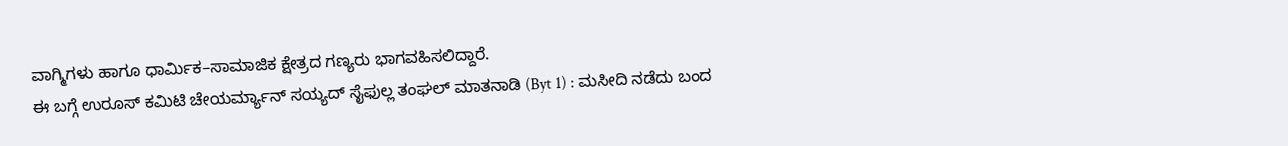ವಾಗ್ಮಿಗಳು ಹಾಗೂ ಧಾರ್ಮಿಕ–ಸಾಮಾಜಿಕ ಕ್ಷೇತ್ರದ ಗಣ್ಯರು ಭಾಗವಹಿಸಲಿದ್ದಾರೆ.
ಈ ಬಗ್ಗೆ ಉರೂಸ್ ಕಮಿಟಿ ಚೇಯರ್ಮ್ಯಾನ್ ಸಯ್ಯದ್ ಸೈಫುಲ್ಲ ತಂಘಲ್ ಮಾತನಾಡಿ (Byt 1) : ಮಸೀದಿ ನಡೆದು ಬಂದ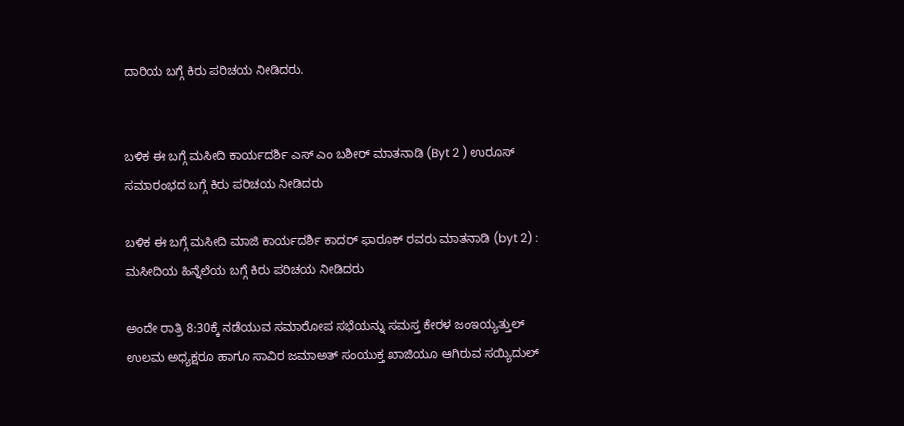ದಾರಿಯ ಬಗ್ಗೆ ಕಿರು ಪರಿಚಯ ನೀಡಿದರು.


ಬಳಿಕ ಈ ಬಗ್ಗೆ ಮಸೀದಿ ಕಾರ್ಯದರ್ಶಿ ಎಸ್ ಎಂ ಬಶೀರ್ ಮಾತನಾಡಿ (Byt 2 ) ಉರೂಸ್ ಸಮಾರಂಭದ ಬಗ್ಗೆ ಕಿರು ಪರಿಚಯ ನೀಡಿದರು

ಬಳಿಕ ಈ ಬಗ್ಗೆ ಮಸೀದಿ ಮಾಜಿ ಕಾರ್ಯದರ್ಶಿ ಕಾದರ್ ಫಾರೂಕ್ ರವರು ಮಾತನಾಡಿ (byt 2) : ಮಸೀದಿಯ ಹಿನ್ನೆಲೆಯ ಬಗ್ಗೆ ಕಿರು ಪರಿಚಯ ನೀಡಿದರು

ಅಂದೇ ರಾತ್ರಿ 8:30ಕ್ಕೆ ನಡೆಯುವ ಸಮಾರೋಪ ಸಭೆಯನ್ನು ಸಮಸ್ತ ಕೇರಳ ಜಂಇಯ್ಯತ್ತುಲ್ ಉಲಮ ಅಧ್ಯಕ್ಷರೂ ಹಾಗೂ ಸಾವಿರ ಜಮಾಅತ್ ಸಂಯುಕ್ತ ಖಾಜಿಯೂ ಆಗಿರುವ ಸಯ್ಯಿದುಲ್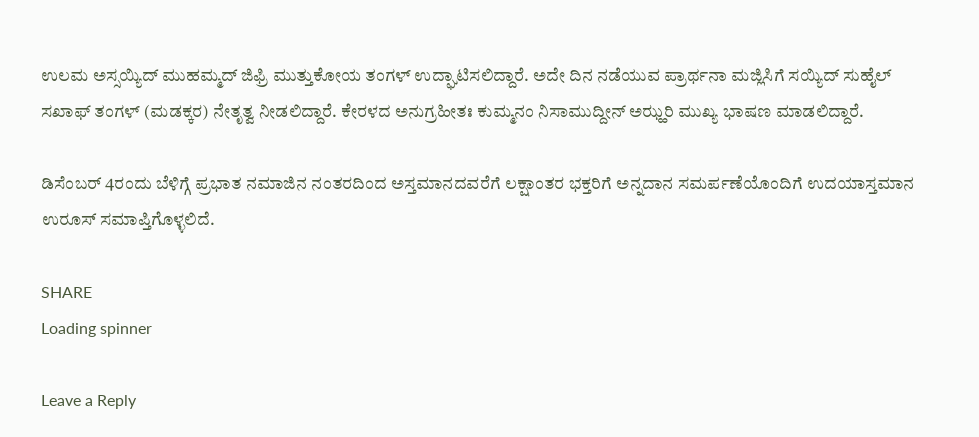ಉಲಮ ಅಸ್ಸಯ್ಯಿದ್ ಮುಹಮ್ಮದ್ ಜಿಫ್ರಿ ಮುತ್ತುಕೋಯ ತಂಗಳ್ ಉದ್ಘಾಟಿಸಲಿದ್ದಾರೆ. ಅದೇ ದಿನ ನಡೆಯುವ ಪ್ರಾರ್ಥನಾ ಮಜ್ಲಿಸಿಗೆ ಸಯ್ಯಿದ್ ಸುಹೈಲ್ ಸಖಾಫ್ ತಂಗಳ್ (ಮಡಕ್ಕರ) ನೇತೃತ್ವ ನೀಡಲಿದ್ದಾರೆ. ಕೇರಳದ ಅನುಗ್ರಹೀತಃ ಕುಮ್ಮನಂ ನಿಸಾಮುದ್ದೀನ್ ಅಝ್ಹರಿ ಮುಖ್ಯ ಭಾಷಣ ಮಾಡಲಿದ್ದಾರೆ.

ಡಿಸೆಂಬರ್ 4ರಂದು ಬೆಳಿಗ್ಗೆ ಪ್ರಭಾತ ನಮಾಜಿನ ನಂತರದಿಂದ ಅಸ್ತಮಾನದವರೆಗೆ ಲಕ್ಷಾಂತರ ಭಕ್ತರಿಗೆ ಅನ್ನದಾನ ಸಮರ್ಪಣೆಯೊಂದಿಗೆ ಉದಯಾಸ್ತಮಾನ ಉರೂಸ್ ಸಮಾಪ್ತಿಗೊಳ್ಳಲಿದೆ.

SHARE
Loading spinner

Leave a Reply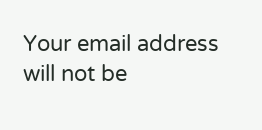Your email address will not be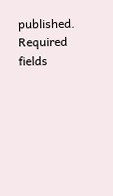published. Required fields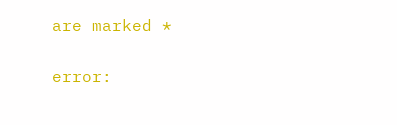are marked *

error: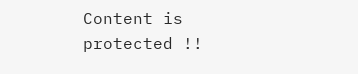Content is protected !!